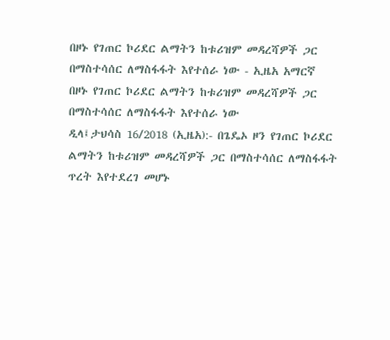በዞኑ የገጠር ኮሪደር ልማትን ከቱሪዝም መዳረሻዎች ጋር በማስተሳሰር ለማስፋፋት እየተሰራ ነው - ኢዜአ አማርኛ
በዞኑ የገጠር ኮሪደር ልማትን ከቱሪዝም መዳረሻዎች ጋር በማስተሳሰር ለማስፋፋት እየተሰራ ነው
ዲላ፤ታህሳስ 16/2018 (ኢዜአ):- በጌዴኦ ዞን የገጠር ኮሪደር ልማትን ከቱሪዝም መዳረሻዎች ጋር በማስተሳሰር ለማስፋፋት ጥረት እየተደረገ መሆኑ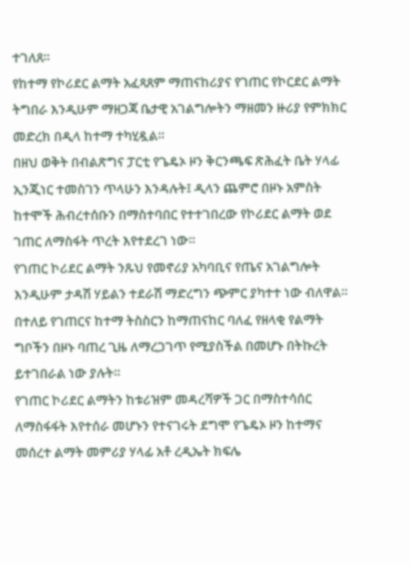ተገለጸ።
የከተማ የኮሪደር ልማት አፈጻጸም ማጠናከሪያና የገጠር የኮርደር ልማት ትግበራ እንዲሁም ማዘጋጃ ቤታዊ አገልግሎትን ማዘመን ዙሪያ የምክክር መድረክ በዲላ ከተማ ተካሂዷል።
በዘህ ወቅት በብልጽግና ፓርቲ የጌዴኦ ዞን ቅርንጫፍ ጽሕፈት ቤት ሃላፊ ኢንጂነር ተመስገን ጥላሁን እንዳሉት፤ ዲላን ጨምሮ በዞኑ አምስት ከተሞች ሕብረተሰቡን በማስተባበር የተተገበረው የኮሪደር ልማት ወደ ገጠር ለማስፋት ጥረት እየተደረገ ነው።
የገጠር ኮሪደር ልማት ንጹህ የመኖሪያ አካባቢና የጤና አገልግሎት እንዲሁም ታዳሽ ሃይልን ተደራሽ ማድረግን ጭምር ያካተተ ነው ብለዋል።
በተለይ የገጠርና ከተማ ትስስርን ከማጠናከር ባለፈ የዘላቂ የልማት ግቦችን በዞኑ ባጠረ ጊዜ ለማረጋገጥ የሚያስችል በመሆኑ በትኩረት ይተገበራል ነው ያሉት።
የገጠር ኮሪደር ልማትን ከቱሪዝም መዳረሻዎች ጋር በማስተሳሰር ለማስፋፋት እየተሰራ መሆኑን የተናገሩት ደግሞ የጌዴኦ ዞን ከተማና መሰረተ ልማት መምሪያ ሃላፊ አቶ ረዲኤት ክፍሌ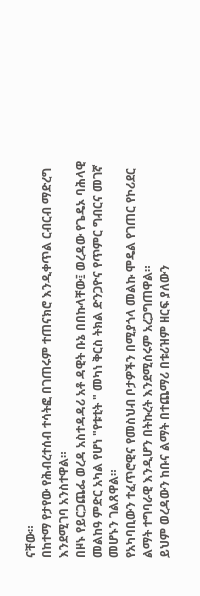ናቸው።
በከተማ የታየው የሕብረተሰብ ተሳትፎ በገጠሩም ተጠናክሮ እንዲቀጥል ርብርብ ማድረግ እንደሚገባ አንስተዋል።
በዞኑ የይርጋጨፌ ወረዳ አስተዳዳሪ አቶ ዳዊት ቡኔ በበኩላቸው፤ ወረዳው የጌዴኦ ባሕላዊ መልከዓ ምድር አካል የሆነ "የቱቲት " መካነ ቅርስ ትክል ድንጋዮና የጥምር ግብርና መገኛ መሆኑን ገልጸዋል።
የአካባቢውን ተፈጥሮዊና የመስህብ ቦታዎችን በሚያጎላ መልኩ ሞዴል የገጠር የኮሪደር ልማት ተግባራዊ እንዲሆን በትኩረት እንደሚሰሩም አረጋግጠዋል።
ይህም ወረዳውን ከቡና ልማት በተጨማሪ በቱሪዝም ዘርፍ ያለውን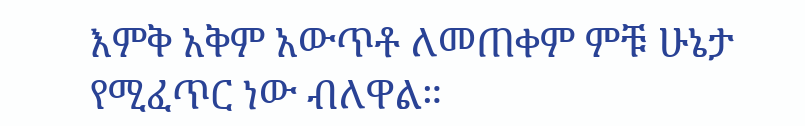እምቅ አቅም አውጥቶ ለመጠቀም ምቹ ሁኔታ የሚፈጥር ነው ብለዋል።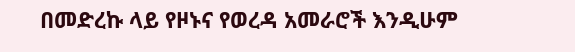በመድረኩ ላይ የዞኑና የወረዳ አመራሮች እንዲሁም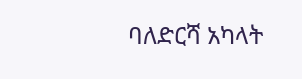ባለድርሻ አካላት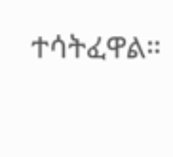ተሳትፈዋል።